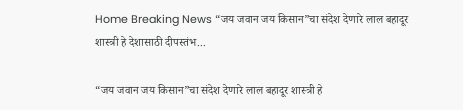Home Breaking News “जय जवान जय किसान”चा संदेश देणारे लाल बहादूर शास्त्री हे देशासाठी दीपस्तंभ...

“जय जवान जय किसान”चा संदेश देणारे लाल बहादूर शास्त्री हे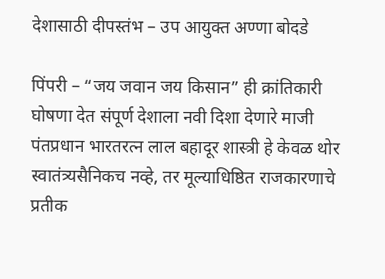देशासाठी दीपस्तंभ – उप आयुक्त अण्णा बोदडे

पिंपरी – “जय जवान जय किसान” ही क्रांतिकारी घोषणा देत संपूर्ण देशाला नवी दिशा देणारे माजी पंतप्रधान भारतरत्न लाल बहादूर शास्त्री हे केवळ थोर स्वातंत्र्यसैनिकच नव्हे, तर मूल्याधिष्ठित राजकारणाचे प्रतीक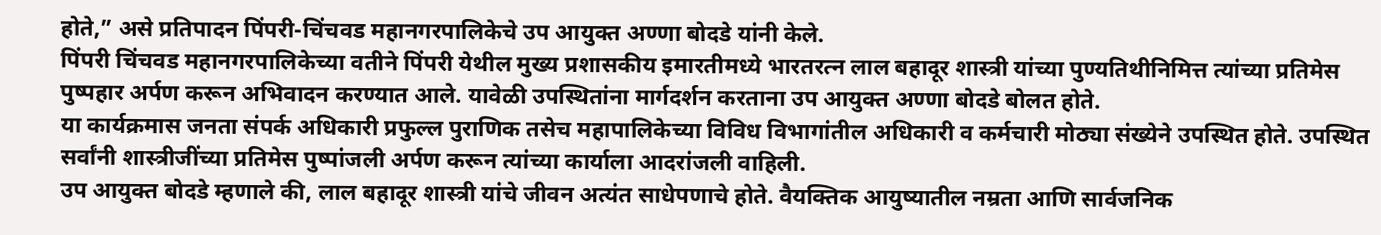होते,” असे प्रतिपादन पिंपरी-चिंचवड महानगरपालिकेचे उप आयुक्त अण्णा बोदडे यांनी केले.
पिंपरी चिंचवड महानगरपालिकेच्या वतीने पिंपरी येथील मुख्य प्रशासकीय इमारतीमध्ये भारतरत्न लाल बहादूर शास्त्री यांच्या पुण्यतिथीनिमित्त त्यांच्या प्रतिमेस पुष्पहार अर्पण करून अभिवादन करण्यात आले. यावेळी उपस्थितांना मार्गदर्शन करताना उप आयुक्त अण्णा बोदडे बोलत होते.
या कार्यक्रमास जनता संपर्क अधिकारी प्रफुल्ल पुराणिक तसेच महापालिकेच्या विविध विभागांतील अधिकारी व कर्मचारी मोठ्या संख्येने उपस्थित होते. उपस्थित सर्वांनी शास्त्रीजींच्या प्रतिमेस पुष्पांजली अर्पण करून त्यांच्या कार्याला आदरांजली वाहिली.
उप आयुक्त बोदडे म्हणाले की, लाल बहादूर शास्त्री यांचे जीवन अत्यंत साधेपणाचे होते. वैयक्तिक आयुष्यातील नम्रता आणि सार्वजनिक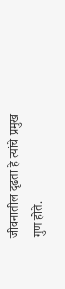जीवनातील दृढता हे त्यांचे प्रमुख गुण होते.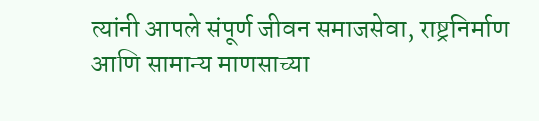त्यांनी आपले संपूर्ण जीवन समाजसेवा, राष्ट्रनिर्माण आणि सामान्य माणसाच्या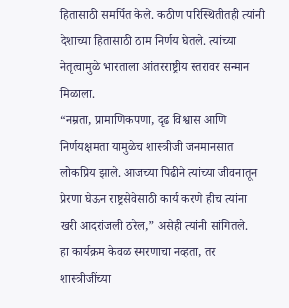हितासाठी समर्पित केले. कठीण परिस्थितीतही त्यांनी देशाच्या हितासाठी ठाम निर्णय घेतले. त्यांच्या नेतृत्वामुळे भारताला आंतरराष्ट्रीय स्तरावर सन्मान मिळाला.
“नम्रता, प्रामाणिकपणा, दृढ विश्वास आणि निर्णयक्षमता यामुळेच शास्त्रीजी जनमानसात लोकप्रिय झाले. आजच्या पिढीने त्यांच्या जीवनातून प्रेरणा घेऊन राष्ट्रसेवेसाठी कार्य करणे हीच त्यांना खरी आदरांजली ठरेल,” असेही त्यांनी सांगितले.
हा कार्यक्रम केवळ स्मरणाचा नव्हता, तर शास्त्रीजींच्या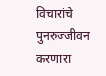विचारांचे पुनरुज्जीवन करणारा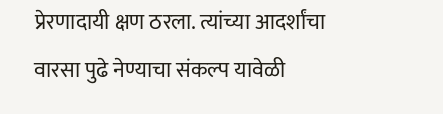प्रेरणादायी क्षण ठरला. त्यांच्या आदर्शांचा वारसा पुढे नेण्याचा संकल्प यावेळी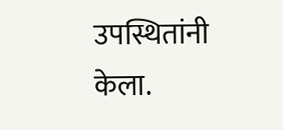उपस्थितांनी केला.